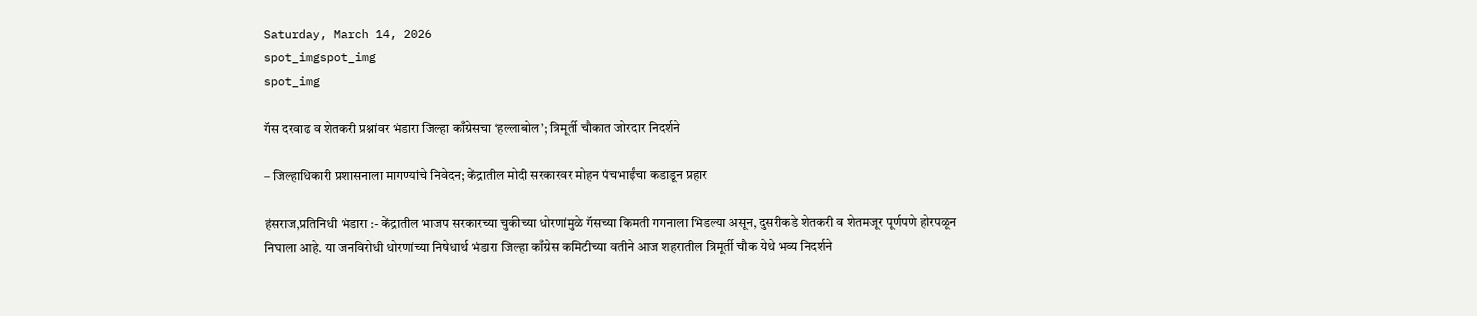Saturday, March 14, 2026
spot_imgspot_img
spot_img

गॅस दरवाढ व शेतकरी प्रश्नांवर भंडारा जिल्हा काँग्रेसचा ‘हल्लाबोल’; त्रिमूर्ती चौकात जोरदार निदर्शने

– जिल्हाधिकारी प्रशासनाला मागण्यांचे निवेदन; केंद्रातील मोदी सरकारवर मोहन पंचभाईंचा कडाडून प्रहार

हंसराज,प्रतिनिधी भंडारा :- केंद्रातील भाजप सरकारच्या चुकीच्या धोरणांमुळे गॅसच्या किमती गगनाला भिडल्या असून, दुसरीकडे शेतकरी व शेतमजूर पूर्णपणे होरपळून निघाला आहे. या जनविरोधी धोरणांच्या निषेधार्थ भंडारा जिल्हा काँग्रेस कमिटीच्या वतीने आज शहरातील त्रिमूर्ती चौक येथे भव्य निदर्शने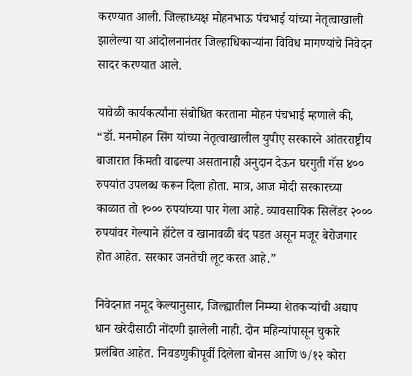करण्यात आली. जिल्हाध्यक्ष मोहनभाऊ पंचभाई यांच्या नेतृत्वाखाली झालेल्या या आंदोलनानंतर जिल्हाधिकाऱ्यांना विविध मागण्यांचे निवेदन सादर करण्यात आले.

यावेळी कार्यकर्त्यांना संबोधित करताना मोहन पंचभाई म्हणाले की, “डॉ. मनमोहन सिंग यांच्या नेतृत्वाखालील युपीए सरकारने आंतरराष्ट्रीय बाजारात किंमती वाढल्या असतानाही अनुदान देऊन घरगुती गॅस ४०० रुपयांत उपलब्ध करून दिला होता. मात्र, आज मोदी सरकारच्या काळात तो १००० रुपयांच्या पार गेला आहे. व्यावसायिक सिलेंडर २००० रुपयांवर गेल्याने हॉटेल व खानावळी बंद पडत असून मजूर बेरोजगार होत आहेत. सरकार जनतेची लूट करत आहे.”

निवेदनात नमूद केल्यानुसार, जिल्ह्यातील निम्म्या शेतकऱ्यांची अद्याप धान खरेदीसाठी नोंदणी झालेली नाही. दोन महिन्यांपासून चुकारे प्रलंबित आहेत. निवडणुकीपूर्वी दिलेला बोनस आणि ७/१२ कोरा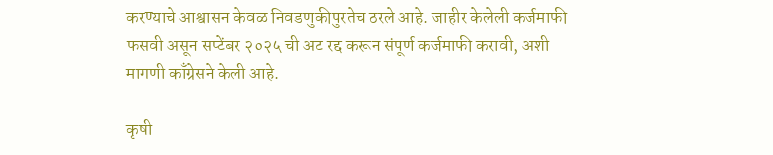करण्याचे आश्वासन केवळ निवडणुकीपुरतेच ठरले आहे. जाहीर केलेली कर्जमाफी फसवी असून सप्टेंबर २०२५ ची अट रद्द करून संपूर्ण कर्जमाफी करावी, अशी मागणी काँग्रेसने केली आहे.

कृषी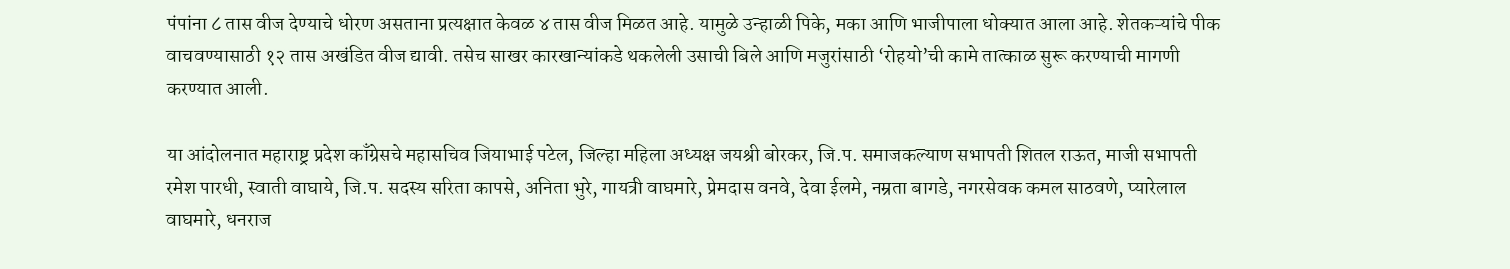पंपांना ८ तास वीज देण्याचे धोरण असताना प्रत्यक्षात केवळ ४ तास वीज मिळत आहे. यामुळे उन्हाळी पिके, मका आणि भाजीपाला धोक्यात आला आहे. शेतकऱ्यांचे पीक वाचवण्यासाठी १२ तास अखंडित वीज द्यावी. तसेच साखर कारखान्यांकडे थकलेली उसाची बिले आणि मजुरांसाठी ‘रोहयो’ची कामे तात्काळ सुरू करण्याची मागणी करण्यात आली.

या आंदोलनात महाराष्ट्र प्रदेश काँग्रेसचे महासचिव जियाभाई पटेल, जिल्हा महिला अध्यक्ष जयश्री बोरकर, जि.प. समाजकल्याण सभापती शितल राऊत, माजी सभापती रमेश पारधी, स्वाती वाघाये, जि.प. सदस्य सरिता कापसे, अनिता भुरे, गायत्री वाघमारे, प्रेमदास वनवे, देवा ईलमे, नम्रता बागडे, नगरसेवक कमल साठवणे, प्यारेलाल वाघमारे, धनराज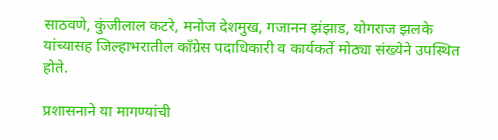साठवणे, कुंजीलाल कटरे, मनोज देशमुख, गजानन झंझाड, योगराज झलके यांच्यासह जिल्हाभरातील काँग्रेस पदाधिकारी व कार्यकर्ते मोठ्या संख्येने उपस्थित होते.

प्रशासनाने या मागण्यांची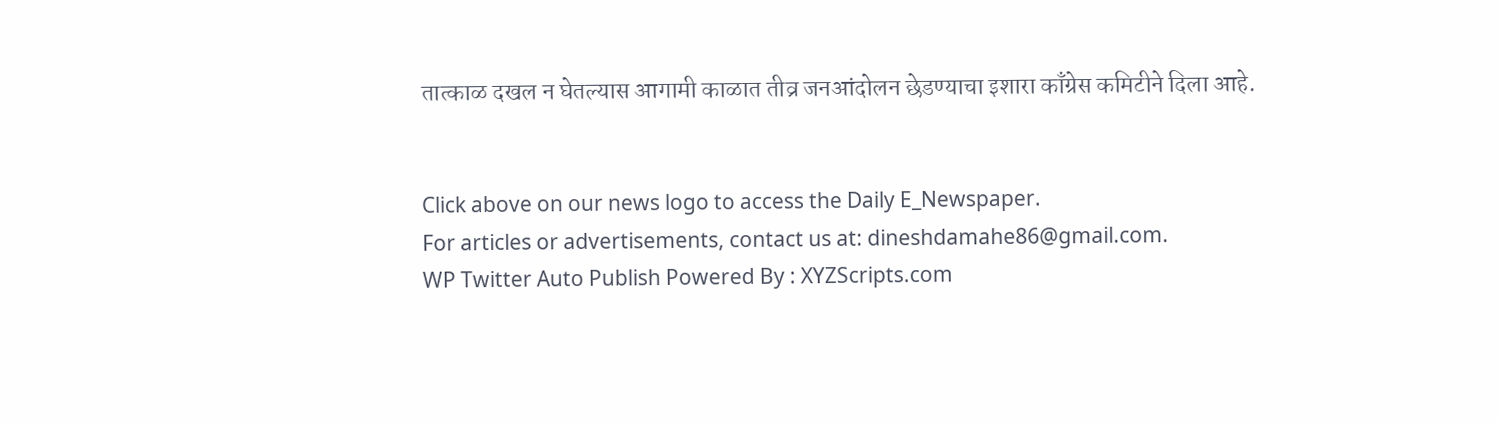तात्काळ दखल न घेतल्यास आगामी काळात तीव्र जनआंदोलन छेडण्याचा इशारा काँग्रेस कमिटीने दिला आहे.


Click above on our news logo to access the Daily E_Newspaper.
For articles or advertisements, contact us at: dineshdamahe86@gmail.com.
WP Twitter Auto Publish Powered By : XYZScripts.com